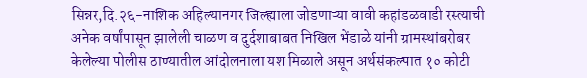सिन्नर,दि.२६-नाशिक अहिल्यानगर जिल्ह्याला जोडणाऱ्या वावी कहांडळवाडी रस्त्याची अनेक वर्षांपासून झालेली चाळण व दुर्दशाबाबत निखिल भेंडाळे यांनी ग्रामस्थांबरोबर केलेल्या पोलीस ठाण्यातील आंदोलनाला यश मिळाले असून अर्थसंकल्पात १० कोटी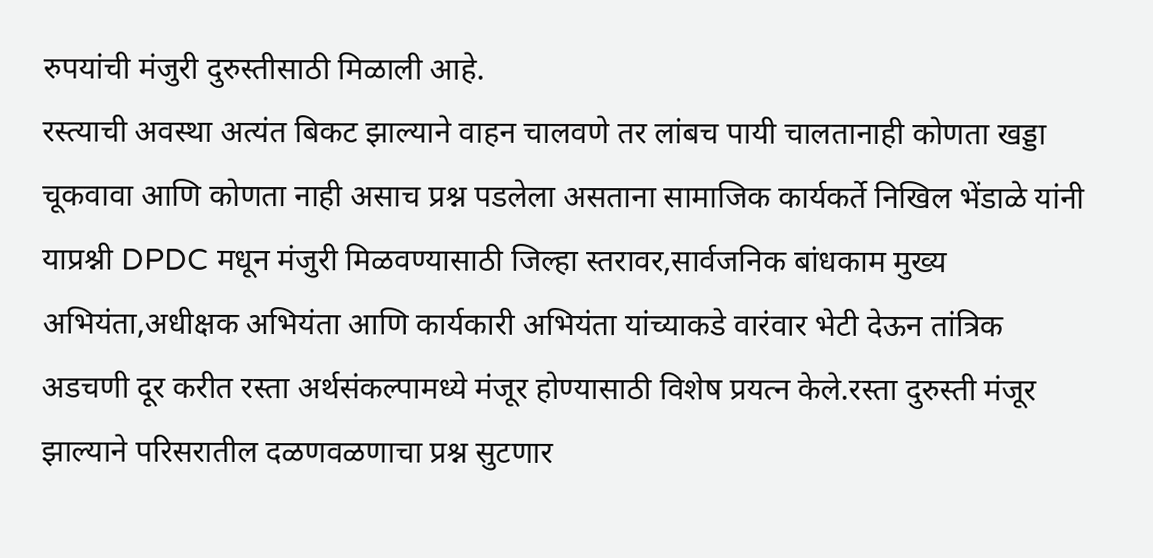रुपयांची मंजुरी दुरुस्तीसाठी मिळाली आहे.
रस्त्याची अवस्था अत्यंत बिकट झाल्याने वाहन चालवणे तर लांबच पायी चालतानाही कोणता खड्डा चूकवावा आणि कोणता नाही असाच प्रश्न पडलेला असताना सामाजिक कार्यकर्ते निखिल भेंडाळे यांनी याप्रश्नी DPDC मधून मंजुरी मिळवण्यासाठी जिल्हा स्तरावर,सार्वजनिक बांधकाम मुख्य अभियंता,अधीक्षक अभियंता आणि कार्यकारी अभियंता यांच्याकडे वारंवार भेटी देऊन तांत्रिक अडचणी दूर करीत रस्ता अर्थसंकल्पामध्ये मंजूर होण्यासाठी विशेष प्रयत्न केले.रस्ता दुरुस्ती मंजूर झाल्याने परिसरातील दळणवळणाचा प्रश्न सुटणार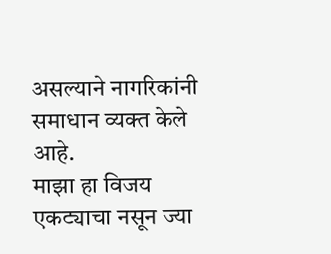असल्याने नागरिकांनी समाधान व्यक्त केले आहे.
माझा हा विजय एकट्याचा नसून ज्या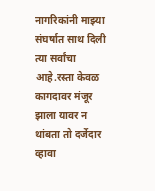नागरिकांनी माझ्या संघर्षात साथ दिली त्या सर्वांचा आहे.रस्ता केवळ कागदावर मंजूर झाला यावर न थांबता तो दर्जेदार व्हावा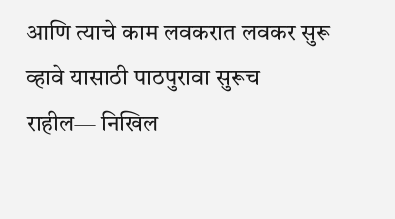आणि त्याचे काम लवकरात लवकर सुरू व्हावे यासाठी पाठपुरावा सुरूच राहील— निखिल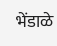भेंडाळे